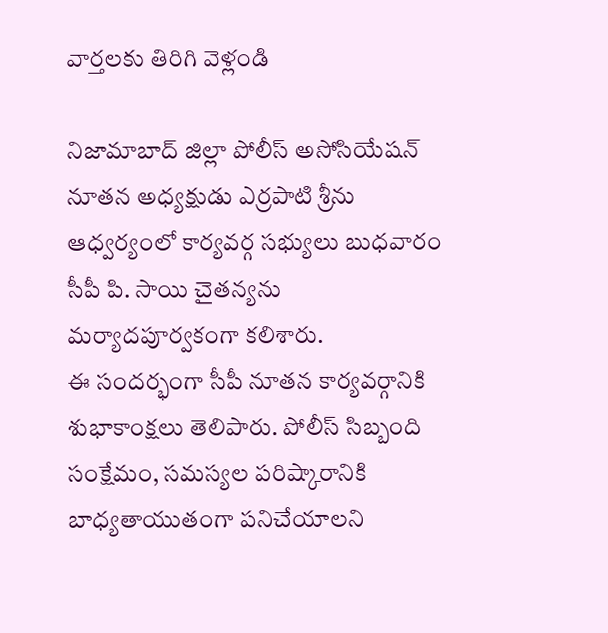వార్తలకు తిరిగి వెళ్లండి

నిజామాబాద్ జిల్లా పోలీస్ అసోసియేషన్ నూతన అధ్యక్షుడు ఎర్రపాటి శ్రీను ఆధ్వర్యంలో కార్యవర్గ సభ్యులు బుధవారం సీపీ పి. సాయి చైతన్యను మర్యాదపూర్వకంగా కలిశారు.
ఈ సందర్భంగా సీపీ నూతన కార్యవర్గానికి శుభాకాంక్షలు తెలిపారు. పోలీస్ సిబ్బంది సంక్షేమం, సమస్యల పరిష్కారానికి బాధ్యతాయుతంగా పనిచేయాలని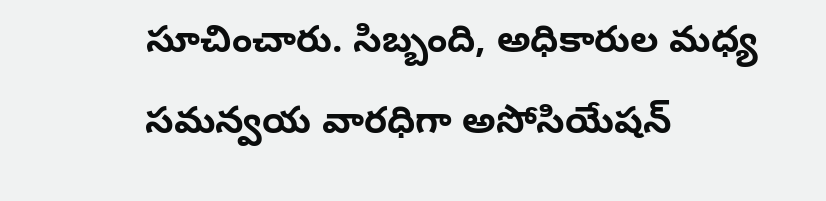సూచించారు. సిబ్బంది, అధికారుల మధ్య సమన్వయ వారధిగా అసోసియేషన్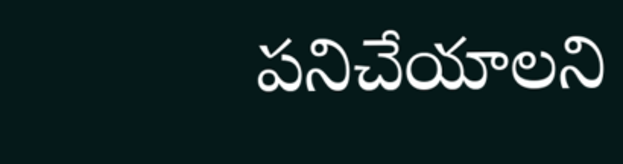పనిచేయాలని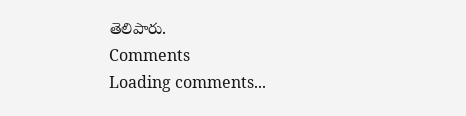తెలిపారు.
Comments
Loading comments...